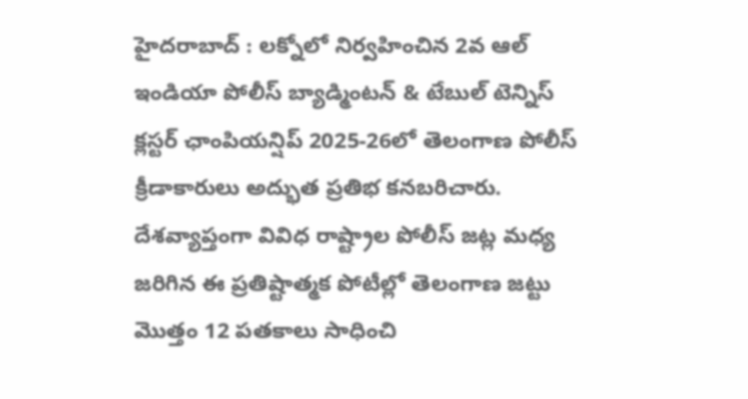హైదరాబాద్ : లక్నోలో నిర్వహించిన 2వ ఆల్ ఇండియా పోలీస్ బ్యాడ్మింటన్ & టేబుల్ టెన్నిస్ క్లస్టర్ ఛాంపియన్షిప్ 2025-26లో తెలంగాణ పోలీస్ క్రీడాకారులు అద్భుత ప్రతిభ కనబరిచారు.
దేశవ్యాప్తంగా వివిధ రాష్ట్రాల పోలీస్ జట్ల మధ్య జరిగిన ఈ ప్రతిష్టాత్మక పోటీల్లో తెలంగాణ జట్టు మొత్తం 12 పతకాలు సాధించి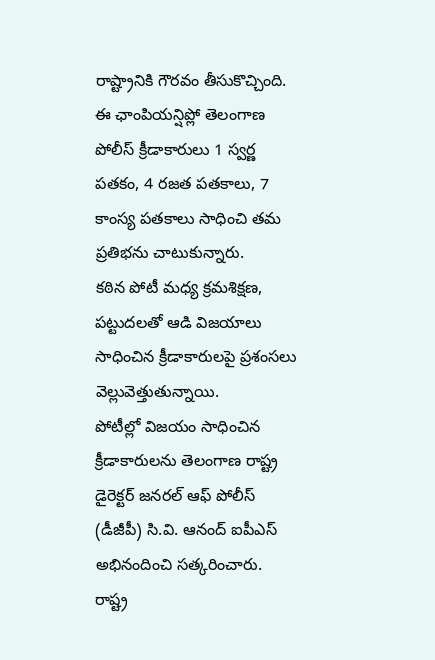రాష్ట్రానికి గౌరవం తీసుకొచ్చింది.
ఈ ఛాంపియన్షిప్లో తెలంగాణ పోలీస్ క్రీడాకారులు 1 స్వర్ణ పతకం, 4 రజత పతకాలు, 7 కాంస్య పతకాలు సాధించి తమ ప్రతిభను చాటుకున్నారు.
కఠిన పోటీ మధ్య క్రమశిక్షణ, పట్టుదలతో ఆడి విజయాలు సాధించిన క్రీడాకారులపై ప్రశంసలు వెల్లువెత్తుతున్నాయి.
పోటీల్లో విజయం సాధించిన క్రీడాకారులను తెలంగాణ రాష్ట్ర డైరెక్టర్ జనరల్ ఆఫ్ పోలీస్ (డీజీపీ) సి.వి. ఆనంద్ ఐపీఎస్ అభినందించి సత్కరించారు.
రాష్ట్ర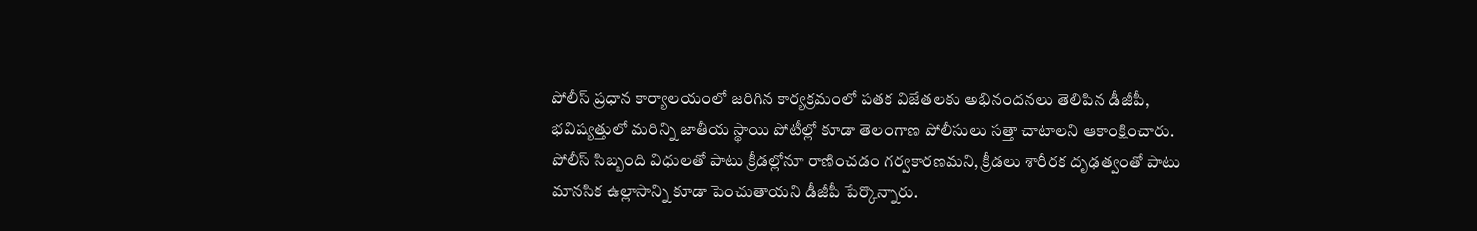పోలీస్ ప్రధాన కార్యాలయంలో జరిగిన కార్యక్రమంలో పతక విజేతలకు అభినందనలు తెలిపిన డీజీపీ, భవిష్యత్తులో మరిన్ని జాతీయ స్థాయి పోటీల్లో కూడా తెలంగాణ పోలీసులు సత్తా చాటాలని ఆకాంక్షించారు.
పోలీస్ సిబ్బంది విధులతో పాటు క్రీడల్లోనూ రాణించడం గర్వకారణమని, క్రీడలు శారీరక దృఢత్వంతో పాటు మానసిక ఉల్లాసాన్ని కూడా పెంచుతాయని డీజీపీ పేర్కొన్నారు.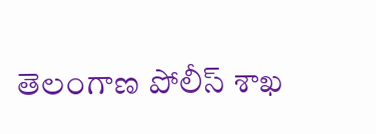తెలంగాణ పోలీస్ శాఖ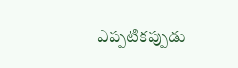ఎప్పటికప్పుడు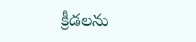క్రీడలను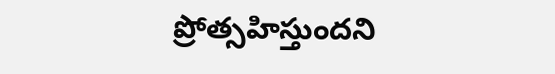ప్రోత్సహిస్తుందని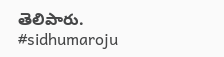తెలిపారు.
#sidhumaroju